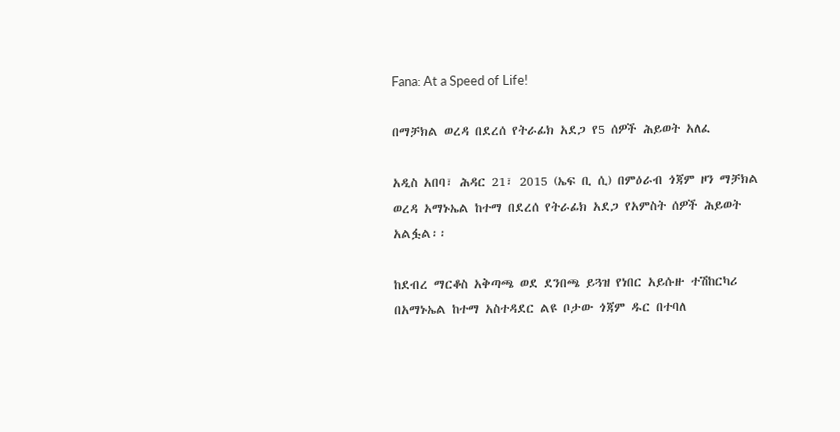Fana: At a Speed of Life!

በማቻክል ወረዳ በደረሰ የትራፊክ አደጋ የ5 ሰዎች ሕይወት አለፈ

አዲስ አበባ፣ ሕዳር 21፣ 2015 (ኤፍ ቢ ሲ) በምዕራብ ጎጃም ዞን ማቻክል ወረዳ አማኑኤል ከተማ በደረሰ የትራፊክ አደጋ የአምስት ሰዎች ሕይወት አልፏል፡፡

ከደብረ ማርቆስ አቅጣጫ ወደ ደንበጫ ይጓዝ የነበር አይሱዙ ተሽከርካሪ በአማኑኤል ከተማ አስተዳደር ልዩ ቦታው ጎጃም ዱር በተባለ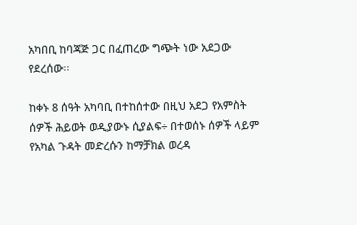አካበቢ ከባጃጅ ጋር በፈጠረው ግጭት ነው አደጋው የደረሰው፡፡

ከቀኑ 8 ሰዓት አካባቢ በተከሰተው በዚህ አደጋ የአምስት ሰዎች ሕይወት ወዲያውኑ ሲያልፍ÷ በተወሰኑ ሰዎች ላይም የአካል ጉዳት መድረሱን ከማቻክል ወረዳ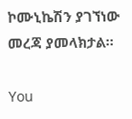ኮሙኒኬሽን ያገኘነው መረጃ ያመላክታል፡፡

You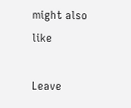might also like

Leave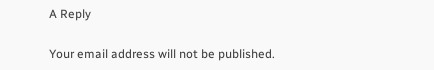A Reply

Your email address will not be published.